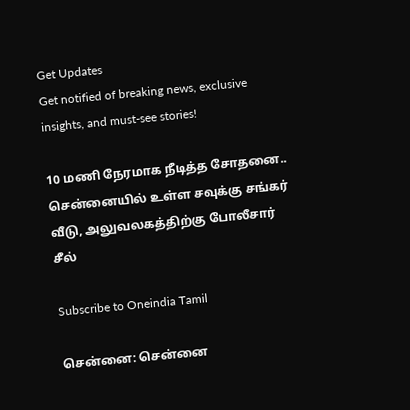Get Updates
Get notified of breaking news, exclusive insights, and must-see stories!

10 மணி நேரமாக நீடித்த சோதனை.. சென்னையில் உள்ள சவுக்கு சங்கர் வீடு, அலுவலகத்திற்கு போலீசார் சீல்

Subscribe to Oneindia Tamil

சென்னை: சென்னை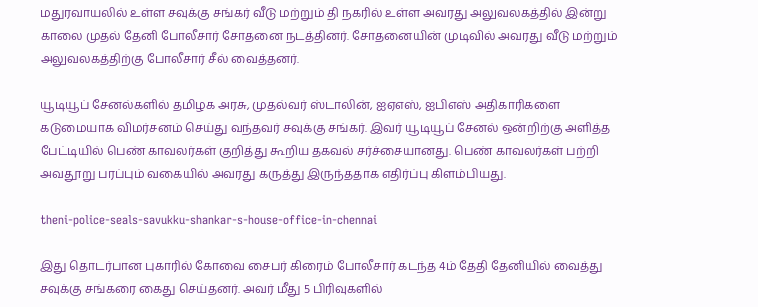மதுரவாயலில் உள்ள சவுக்கு சங்கர் வீடு மற்றும் தி நகரில் உள்ள அவரது அலுவலகத்தில் இன்று காலை முதல் தேனி போலீசார் சோதனை நடத்தினர். சோதனையின் முடிவில் அவரது வீடு மற்றும் அலுவலகத்திற்கு போலீசார் சீல் வைத்தனர்.

யூடியூப் சேனல்களில் தமிழக அரசு, முதல்வர் ஸ்டாலின், ஐஏஎஸ், ஐபிஎஸ் அதிகாரிகளை கடுமையாக விமர்சனம் செய்து வந்தவர் சவுக்கு சங்கர். இவர் யூடியூப் சேனல் ஒன்றிற்கு அளித்த பேட்டியில் பெண் காவலர்கள் குறித்து கூறிய தகவல் சர்ச்சையானது. பெண் காவலர்கள் பற்றி அவதூறு பரப்பும் வகையில் அவரது கருத்து இருந்ததாக எதிர்ப்பு கிளம்பியது.

theni-police-seals-savukku-shankar-s-house-office-in-chennai

இது தொடர்பான புகாரில் கோவை சைபர் கிரைம் போலீசார் கடந்த 4ம் தேதி தேனியில் வைத்து சவுக்கு சங்கரை கைது செய்தனர். அவர் மீது 5 பிரிவுகளில்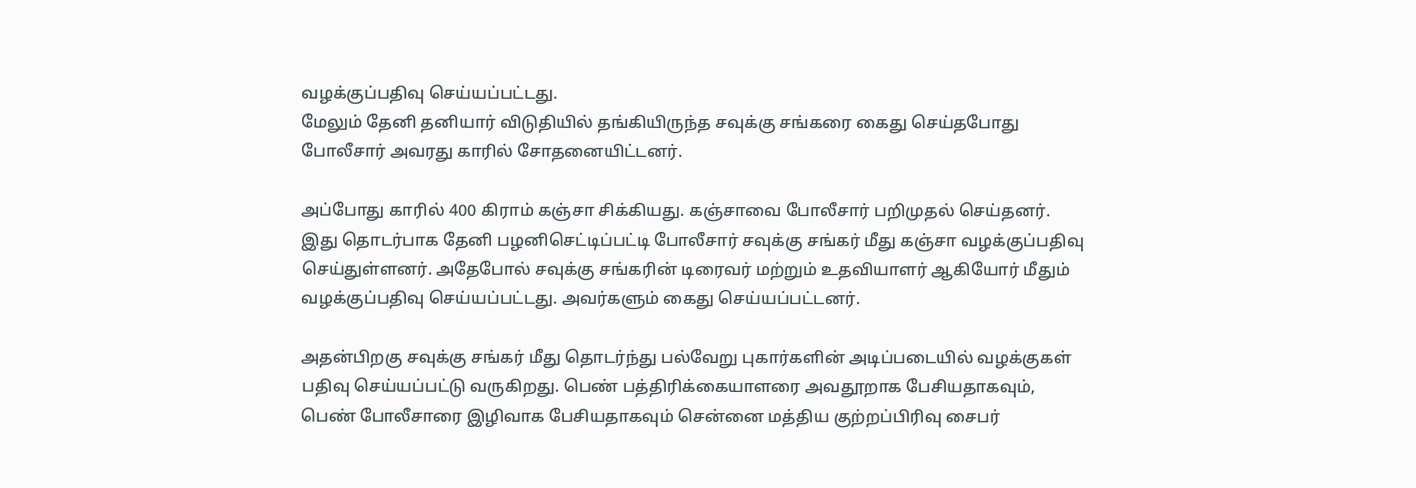வழக்குப்பதிவு செய்யப்பட்டது.
மேலும் தேனி தனியார் விடுதியில் தங்கியிருந்த சவுக்கு சங்கரை கைது செய்தபோது போலீசார் அவரது காரில் சோதனையிட்டனர்.

அப்போது காரில் 400 கிராம் கஞ்சா சிக்கியது. கஞ்சாவை போலீசார் பறிமுதல் செய்தனர். இது தொடர்பாக தேனி பழனிசெட்டிப்பட்டி போலீசார் சவுக்கு சங்கர் மீது கஞ்சா வழக்குப்பதிவு செய்துள்ளனர். அதேபோல் சவுக்கு சங்கரின் டிரைவர் மற்றும் உதவியாளர் ஆகியோர் மீதும் வழக்குப்பதிவு செய்யப்பட்டது. அவர்களும் கைது செய்யப்பட்டனர்.

அதன்பிறகு சவுக்கு சங்கர் மீது தொடர்ந்து பல்வேறு புகார்களின் அடிப்படையில் வழக்குகள் பதிவு செய்யப்பட்டு வருகிறது. பெண் பத்திரிக்கையாளரை அவதூறாக பேசியதாகவும், பெண் போலீசாரை இழிவாக பேசியதாகவும் சென்னை மத்திய குற்றப்பிரிவு சைபர்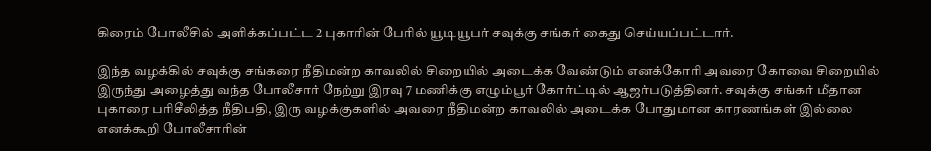கிரைம் போலீசில் அளிக்கப்பட்ட 2 புகாரின் பேரில் யூடியூபர் சவுக்கு சங்கர் கைது செய்யப்பட்டார்.

இந்த வழக்கில் சவுக்கு சங்கரை நீதிமன்ற காவலில் சிறையில் அடைக்க வேண்டும் எனக்கோரி அவரை கோவை சிறையில் இருந்து அழைத்து வந்த போலீசார் நேற்று இரவு 7 மணிக்கு எழும்பூர் கோர்ட்டில் ஆஜர்படுத்தினர். சவுக்கு சங்கர் மீதான புகாரை பரிசீலித்த நீதிபதி, இரு வழக்குகளில் அவரை நீதிமன்ற காவலில் அடைக்க போதுமான காரணங்கள் இல்லை எனக்கூறி போலீசாரின்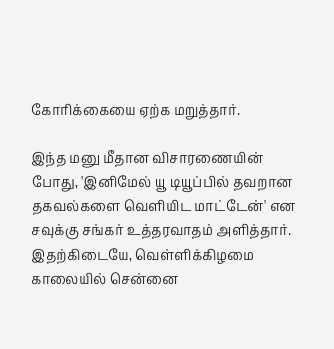கோரிக்கையை ஏற்க மறுத்தார்.

இந்த மனு மீதான விசாரணையின் போது, 'இனிமேல் யூ டியூப்பில் தவறான தகவல்களை வெளியிட மாட்டேன்' என சவுக்கு சங்கர் உத்தரவாதம் அளித்தார். இதற்கிடையே, வெள்ளிக்கிழமை காலையில் சென்னை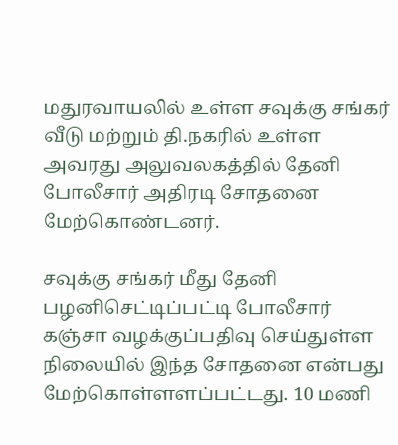மதுரவாயலில் உள்ள சவுக்கு சங்கர் வீடு மற்றும் தி.நகரில் உள்ள அவரது அலுவலகத்தில் தேனி போலீசார் அதிரடி சோதனை மேற்கொண்டனர்.

சவுக்கு சங்கர் மீது தேனி பழனிசெட்டிப்பட்டி போலீசார் கஞ்சா வழக்குப்பதிவு செய்துள்ள நிலையில் இந்த சோதனை என்பது மேற்கொள்ளளப்பட்டது. 10 மணி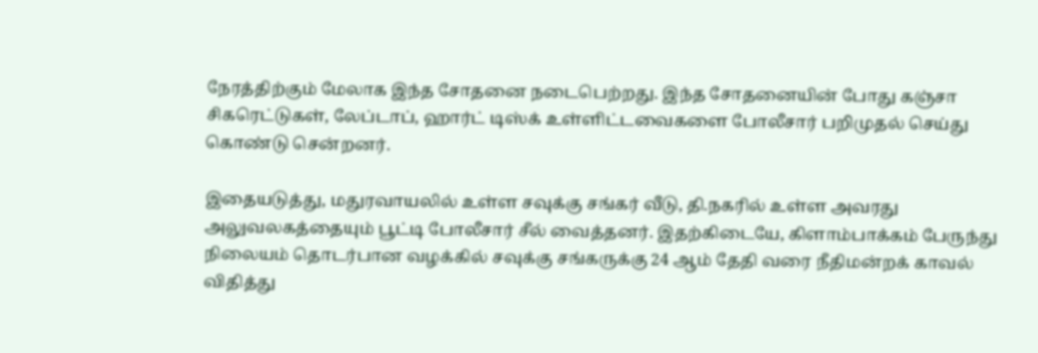நேரத்திற்கும் மேலாக இந்த சோதனை நடைபெற்றது. இந்த சோதனையின் போது கஞ்சா சிகரெட்டுகள், லேப்டாப், ஹார்ட் டிஸ்க் உள்ளிட்டவைகளை போலீசார் பறிமுதல் செய்து கொண்டு சென்றனர்.

இதையடுத்து, மதுரவாயலில் உள்ள சவுக்கு சங்கர் வீடு, தி.நகரில் உள்ள அவரது அலுவலகத்தையும் பூட்டி போலீசார் சீல் வைத்தனர். இதற்கிடையே, கிளாம்பாக்கம் பேருந்து நிலையம் தொடர்பான வழக்கில் சவுக்கு சங்கருக்கு 24 ஆம் தேதி வரை நீதிமன்றக் காவல் விதித்து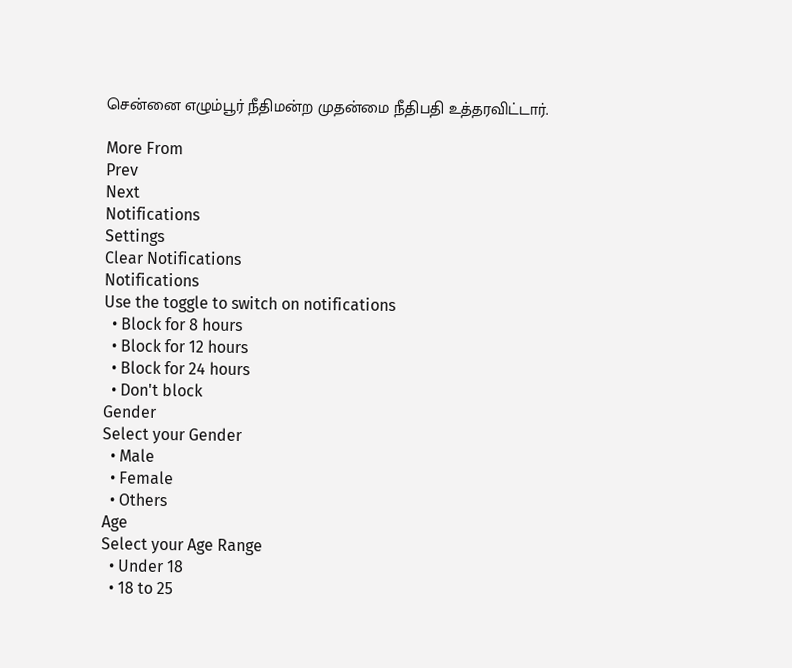சென்னை எழும்பூர் நீதிமன்ற முதன்மை நீதிபதி உத்தரவிட்டார்.

More From
Prev
Next
Notifications
Settings
Clear Notifications
Notifications
Use the toggle to switch on notifications
  • Block for 8 hours
  • Block for 12 hours
  • Block for 24 hours
  • Don't block
Gender
Select your Gender
  • Male
  • Female
  • Others
Age
Select your Age Range
  • Under 18
  • 18 to 25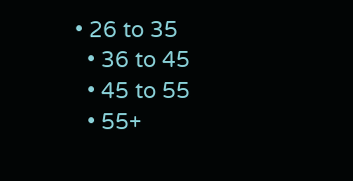• 26 to 35
  • 36 to 45
  • 45 to 55
  • 55+